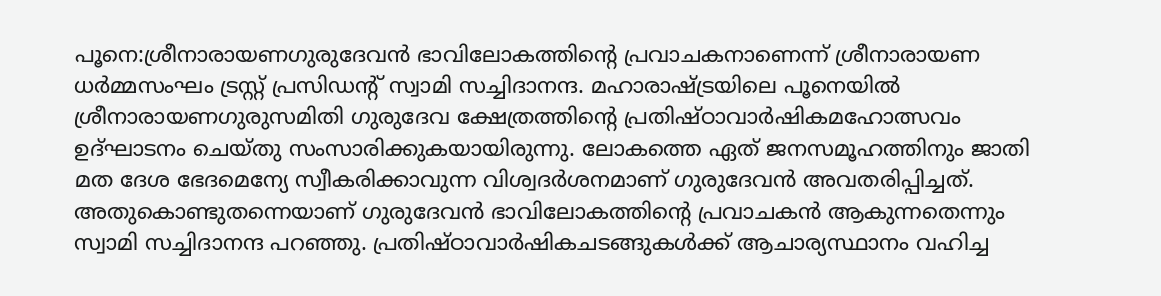പൂനെ:ശ്രീനാരായണഗുരുദേവൻ ഭാവിലോകത്തിന്റെ പ്രവാചകനാണെന്ന് ശ്രീനാരായണ ധർമ്മസംഘം ട്രസ്റ്റ് പ്രസിഡന്റ് സ്വാമി സച്ചിദാനന്ദ. മഹാരാഷ്ട്രയിലെ പൂനെയിൽ ശ്രീനാരായണഗുരുസമിതി ഗുരുദേവ ക്ഷേത്രത്തിന്റെ പ്രതിഷ്ഠാവാർഷികമഹോത്സവം ഉദ്ഘാടനം ചെയ്തു സംസാരിക്കുകയായിരുന്നു. ലോകത്തെ ഏത് ജനസമൂഹത്തിനും ജാതി മത ദേശ ഭേദമെന്യേ സ്വീകരിക്കാവുന്ന വിശ്വദർശനമാണ് ഗുരുദേവൻ അവതരിപ്പിച്ചത്. അതുകൊണ്ടുതന്നെയാണ് ഗുരുദേവൻ ഭാവിലോകത്തിന്റെ പ്രവാചകൻ ആകുന്നതെന്നും സ്വാമി സച്ചിദാനന്ദ പറഞ്ഞു. പ്രതിഷ്ഠാവാർഷികചടങ്ങുകൾക്ക് ആചാര്യസ്ഥാനം വഹിച്ച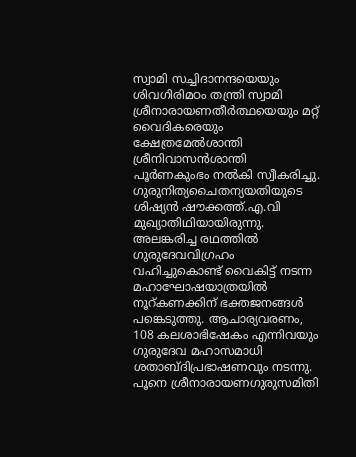സ്വാമി സച്ചിദാനന്ദയെയും ശിവഗിരിമഠം തന്ത്രി സ്വാമി ശ്രീനാരായണതീർത്ഥയെയും മറ്റ് വൈദികരെയും ക്ഷേത്രമേൽശാന്തി ശ്രീനിവാസൻശാന്തി പൂർണകുംഭം നൽകി സ്വീകരിച്ചു.
ഗുരുനിത്യചൈതന്യയതിയുടെ ശിഷ്യൻ ഷൗക്കത്ത്.എ.വി മുഖ്യാതിഥിയായിരുന്നു.
അലങ്കരിച്ച രഥത്തിൽ ഗുരുദേവവിഗ്രഹം വഹിച്ചുകൊണ്ട് വൈകിട്ട് നടന്ന മഹാഘോഷയാത്രയിൽ നൂറ്കണക്കിന് ഭക്തജനങ്ങൾ പങ്കെടുത്തു. ആചാര്യവരണം, 108 കലശാഭിഷേകം എന്നിവയും ഗുരുദേവ മഹാസമാധി ശതാബ്ദിപ്രഭാഷണവും നടന്നു. പൂനെ ശ്രീനാരായണഗുരുസമിതി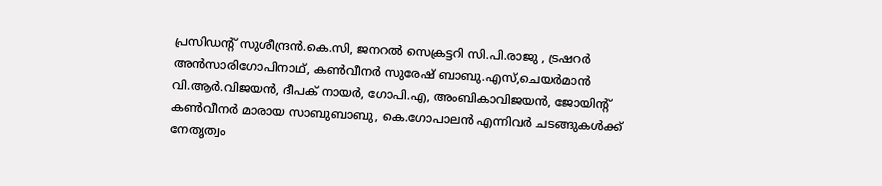പ്രസിഡന്റ് സുശീന്ദ്രൻ.കെ.സി, ജനറൽ സെക്രട്ടറി സി.പി.രാജു , ട്രഷറർ അൻസാരിഗോപിനാഥ്, കൺവീനർ സുരേഷ് ബാബു.എസ്,ചെയർമാൻ വി.ആർ.വിജയൻ, ദീപക് നായർ, ഗോപി.എ, അംബികാവിജയൻ, ജോയിന്റ് കൺവീനർ മാരായ സാബുബാബു, കെ.ഗോപാലൻ എന്നിവർ ചടങ്ങുകൾക്ക് നേതൃത്വം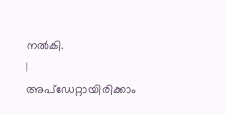നൽകി.
|
അപ്ഡേറ്റായിരിക്കാം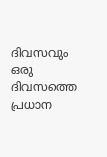ദിവസവും
ഒരു ദിവസത്തെ പ്രധാന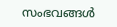സംഭവങ്ങൾ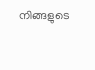നിങ്ങളുടെ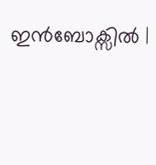ഇൻബോക്സിൽ |